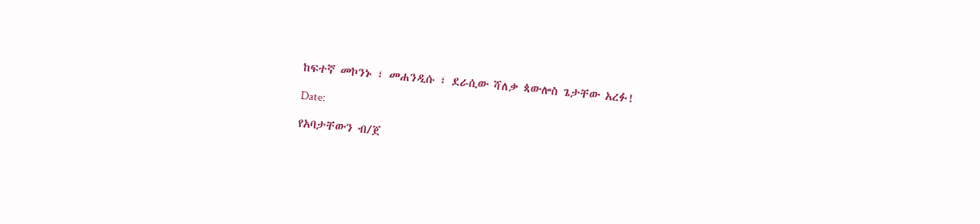ከፍተኛ መኮንኑ ፣ መሐንዲሱ ፣ ደራሲው ሻለቃ ጳውሎስ ጌታቸው አረፉ!

Date:

የአባታቸውን ብ/ጀ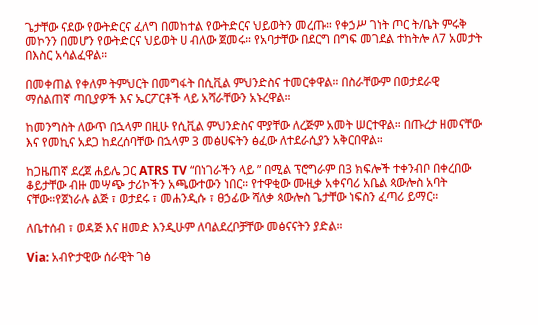ጌታቸው ናደው የውትድርና ፈለግ በመከተል የውትድርና ህይወትን መረጡ። የቀኃሥ ገነት ጦር ት/ቤት ምሩቅ መኮንን በመሆን የውትድርና ህይወት ሀ ብለው ጀመሩ። የአባታቸው በደርግ በግፍ መገደል ተከትሎ ለ7 አመታት በእስር አሳልፈዋል።

በመቀጠል የቀለም ትምህርት በመግፋት በሲቪል ምህንድስና ተመርቀዋል። በስራቸውም በወታደራዊ ማሰልጠኛ ጣቢያዎች እና ኤርፖርቶች ላይ አሻራቸውን አኑረዋል።

ከመንግስት ለውጥ በኋላም በዚሁ የሲቪል ምህንድስና ሞያቸው ለረጅም አመት ሠርተዋል። በጡረታ ዘመናቸው እና የመኪና አደጋ ከደረሰባቸው በኋላም 3 መፅሀፍትን ፅፈው ለተደራሲያን አቅርበዋል።

ከጋዜጠኛ ደረጀ ሐይሌ ጋር ATRS TV “በነገራችን ላይ ” በሚል ፕሮግራም በ3 ክፍሎች ተቀንብቦ በቀረበው ቆይታቸው ብዙ መሣጭ ታሪኮችን አጫውተውን ነበር። የተዋቂው ሙዚቃ አቀናባሪ አቤል ጳውሎስ አባት ናቸው።የጀነራሉ ልጅ ፣ ወታደሩ ፣ መሐንዲሱ ፣ ፀኃፊው ሻለቃ ጳውሎስ ጌታቸው ነፍስን ፈጣሪ ይማር።

ለቤተሰብ ፣ ወዳጅ እና ዘመድ እንዲሁም ለባልደረቦቻቸው መፅናናትን ያድል።

Via: አብዮታዊው ሰራዊት ገፅ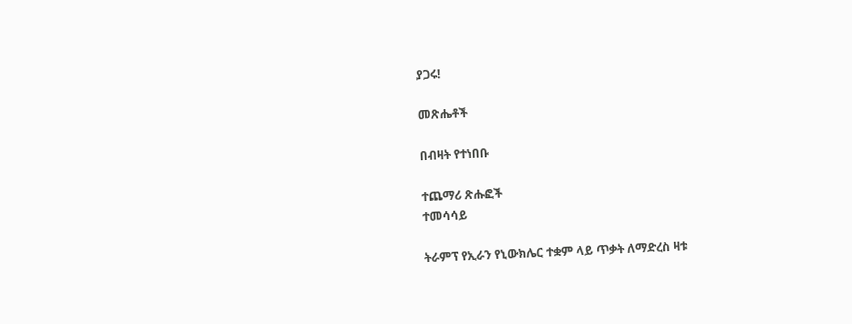ያጋሩ!

መጽሔቶች

በብዛት የተነበቡ

ተጨማሪ ጽሑፎች
ተመሳሳይ

ትራምፕ የኢራን የኒውክሌር ተቋም ላይ ጥቃት ለማድረስ ዛቱ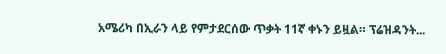አሜሪካ በኢራን ላይ የምታደርሰው ጥቃት 11ኛ ቀኑን ይዟል። ፕሬዝዳንት...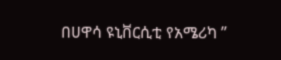በሀዋሳ ዩኒቨርሲቲ የአሜሪካ ”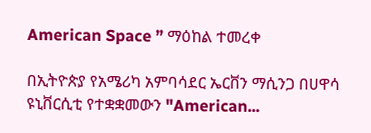American Space ” ማዕከል ተመረቀ

በኢትዮጵያ የአሜሪካ አምባሳደር ኤርቨን ማሲንጋ በሀዋሳ ዩኒቨርሲቲ የተቋቋመውን "American...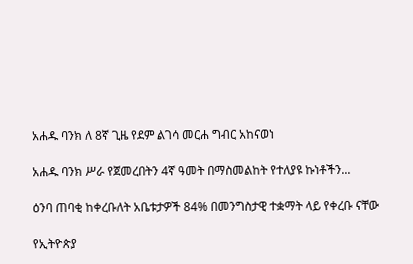አሐዱ ባንክ ለ 8ኛ ጊዜ የደም ልገሳ መርሐ ግብር አከናወነ

አሐዱ ባንክ ሥራ የጀመረበትን 4ኛ ዓመት በማስመልከት የተለያዩ ኩነቶችን...

ዕንባ ጠባቂ ከቀረቡለት አቤቱታዎች 84% በመንግስታዊ ተቋማት ላይ የቀረቡ ናቸው

የኢትዮጵያ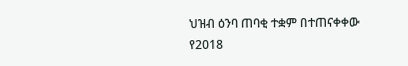ህዝብ ዕንባ ጠባቂ ተቋም በተጠናቀቀው የ2018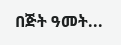በጅት ዓመት...